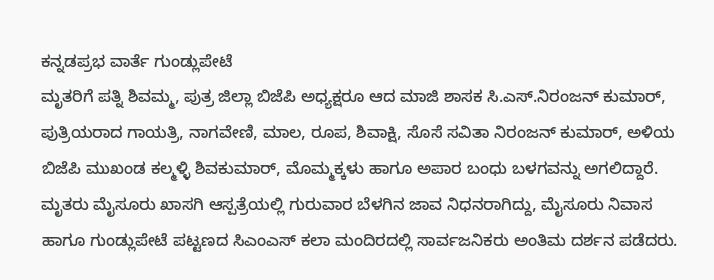ಕನ್ನಡಪ್ರಭ ವಾರ್ತೆ ಗುಂಡ್ಲುಪೇಟೆ
ಮೃತರಿಗೆ ಪತ್ನಿ ಶಿವಮ್ಮ, ಪುತ್ರ ಜಿಲ್ಲಾ ಬಿಜೆಪಿ ಅಧ್ಯಕ್ಷರೂ ಆದ ಮಾಜಿ ಶಾಸಕ ಸಿ.ಎಸ್.ನಿರಂಜನ್ ಕುಮಾರ್, ಪುತ್ರಿಯರಾದ ಗಾಯತ್ರಿ, ನಾಗವೇಣಿ, ಮಾಲ, ರೂಪ, ಶಿವಾಕ್ಷಿ, ಸೊಸೆ ಸವಿತಾ ನಿರಂಜನ್ ಕುಮಾರ್, ಅಳಿಯ ಬಿಜೆಪಿ ಮುಖಂಡ ಕಲ್ಮಳ್ಳಿ ಶಿವಕುಮಾರ್, ಮೊಮ್ಮಕ್ಕಳು ಹಾಗೂ ಅಪಾರ ಬಂಧು ಬಳಗವನ್ನು ಅಗಲಿದ್ದಾರೆ. ಮೃತರು ಮೈಸೂರು ಖಾಸಗಿ ಆಸ್ಪತ್ರೆಯಲ್ಲಿ ಗುರುವಾರ ಬೆಳಗಿನ ಜಾವ ನಿಧನರಾಗಿದ್ದು, ಮೈಸೂರು ನಿವಾಸ ಹಾಗೂ ಗುಂಡ್ಲುಪೇಟೆ ಪಟ್ಟಣದ ಸಿಎಂಎಸ್ ಕಲಾ ಮಂದಿರದಲ್ಲಿ ಸಾರ್ವಜನಿಕರು ಅಂತಿಮ ದರ್ಶನ ಪಡೆದರು.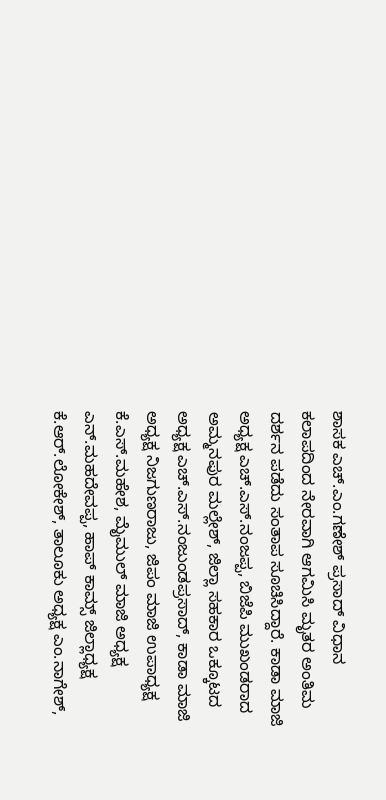ಶಾಸಕ ಎಚ್.ಎಂ.ಗಣೇಶ್ ಪ್ರಸಾದ್ ವಿಧಾನ ಕಲಾಪದಿಂದ ನೇರವಾಗಿ ಆಗಮಿಸಿ ಮೃತರ ಅಂತಿಮ ದರ್ಶನ ಪಡೆದು ಸಂತಾಪ ಸೂಚಿಸಿದ್ದಾರೆ. ಕಾಡಾ ಮಾಜಿ ಅಧ್ಯಕ್ಷ ಎಚ್.ಎಸ್.ನಂಜಪ್ಪ, ಬಿಜೆಪಿ ಮುಖಂಡರಾದ ಅಮ್ಮನಪುರ ಮಲ್ಲೇಶ್, ಜಿಲ್ಲಾ ಸಹಕಾರ ಒಕ್ಕೂಟದ ಅಧ್ಯಕ್ಷ ಎಚ್.ಎಸ್.ನಂಜುಂಡಪ್ರಸಾದ್, ಕಾಡಾ ಮಾಜಿ ಅಧ್ಯಕ್ಷ ನಿಜಗುಣರಾಜು, ಜಿಪಂ ಮಾಜಿ ಉಪಾಧ್ಯಕ್ಷ ಕೆ.ಎಸ್.ಮಹೇಶ, ಮೈಮುಲ್ ಮಾಜಿ ಅಧ್ಯಕ್ಷ ಎನ್.ಮಹದೇವಪ್ಪ, ಹಾಪ್ ಕಾಮ್ಸ್ ಜಿಲ್ಲಾಧ್ಯಕ್ಷ ಕೆ.ಆರ್.ಲೋಕೇಶ್, ತಾಲೂಕು ಅಧ್ಯಕ್ಷ ಎಂ.ನಾಗೇಶ್,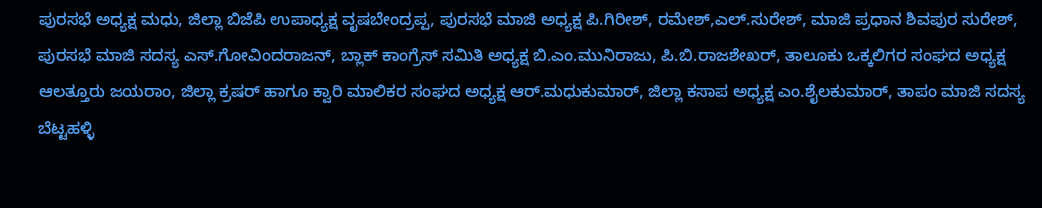ಪುರಸಭೆ ಅಧ್ಯಕ್ಷ ಮಧು, ಜಿಲ್ಲಾ ಬಿಜೆಪಿ ಉಪಾಧ್ಯಕ್ಷ ವೃಷಬೇಂದ್ರಪ್ಪ, ಪುರಸಭೆ ಮಾಜಿ ಅಧ್ಯಕ್ಷ ಪಿ.ಗಿರೀಶ್, ರಮೇಶ್,ಎಲ್.ಸುರೇಶ್, ಮಾಜಿ ಪ್ರಧಾನ ಶಿವಪುರ ಸುರೇಶ್, ಪುರಸಭೆ ಮಾಜಿ ಸದಸ್ಯ ಎಸ್.ಗೋವಿಂದರಾಜನ್, ಬ್ಲಾಕ್ ಕಾಂಗ್ರೆಸ್ ಸಮಿತಿ ಅಧ್ಯಕ್ಷ ಬಿ.ಎಂ.ಮುನಿರಾಜು, ಪಿ.ಬಿ.ರಾಜಶೇಖರ್, ತಾಲೂಕು ಒಕ್ಕಲಿಗರ ಸಂಘದ ಅಧ್ಯಕ್ಷ ಆಲತ್ತೂರು ಜಯರಾಂ, ಜಿಲ್ಲಾ ಕ್ರಷರ್ ಹಾಗೂ ಕ್ವಾರಿ ಮಾಲಿಕರ ಸಂಘದ ಅಧ್ಯಕ್ಷ ಆರ್.ಮಧುಕುಮಾರ್, ಜಿಲ್ಲಾ ಕಸಾಪ ಅಧ್ಯಕ್ಷ ಎಂ.ಶೈಲಕುಮಾರ್, ತಾಪಂ ಮಾಜಿ ಸದಸ್ಯ ಬೆಟ್ಟಹಳ್ಳಿ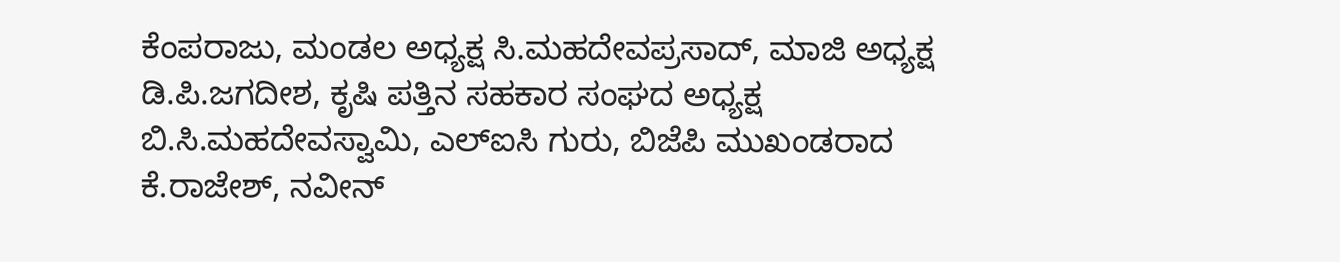ಕೆಂಪರಾಜು, ಮಂಡಲ ಅಧ್ಯಕ್ಷ ಸಿ.ಮಹದೇವಪ್ರಸಾದ್, ಮಾಜಿ ಅಧ್ಯಕ್ಷ ಡಿ.ಪಿ.ಜಗದೀಶ, ಕೃಷಿ ಪತ್ತಿನ ಸಹಕಾರ ಸಂಘದ ಅಧ್ಯಕ್ಷ ಬಿ.ಸಿ.ಮಹದೇವಸ್ವಾಮಿ, ಎಲ್ಐಸಿ ಗುರು, ಬಿಜೆಪಿ ಮುಖಂಡರಾದ ಕೆ.ರಾಜೇಶ್, ನವೀನ್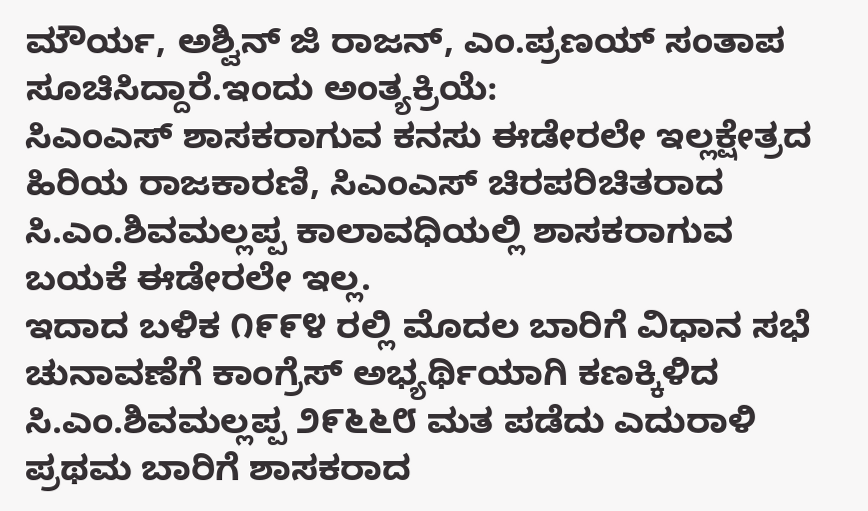ಮೌರ್ಯ, ಅಶ್ವಿನ್ ಜಿ ರಾಜನ್, ಎಂ.ಪ್ರಣಯ್ ಸಂತಾಪ ಸೂಚಿಸಿದ್ದಾರೆ.ಇಂದು ಅಂತ್ಯಕ್ರಿಯೆ:
ಸಿಎಂಎಸ್ ಶಾಸಕರಾಗುವ ಕನಸು ಈಡೇರಲೇ ಇಲ್ಲಕ್ಷೇತ್ರದ ಹಿರಿಯ ರಾಜಕಾರಣಿ, ಸಿಎಂಎಸ್ ಚಿರಪರಿಚಿತರಾದ ಸಿ.ಎಂ.ಶಿವಮಲ್ಲಪ್ಪ ಕಾಲಾವಧಿಯಲ್ಲಿ ಶಾಸಕರಾಗುವ ಬಯಕೆ ಈಡೇರಲೇ ಇಲ್ಲ.
ಇದಾದ ಬಳಿಕ ೧೯೯೪ ರಲ್ಲಿ ಮೊದಲ ಬಾರಿಗೆ ವಿಧಾನ ಸಭೆ ಚುನಾವಣೆಗೆ ಕಾಂಗ್ರೆಸ್ ಅಭ್ಯರ್ಥಿಯಾಗಿ ಕಣಕ್ಕಿಳಿದ ಸಿ.ಎಂ.ಶಿವಮಲ್ಲಪ್ಪ ೨೯೬೬೮ ಮತ ಪಡೆದು ಎದುರಾಳಿ ಪ್ರಥಮ ಬಾರಿಗೆ ಶಾಸಕರಾದ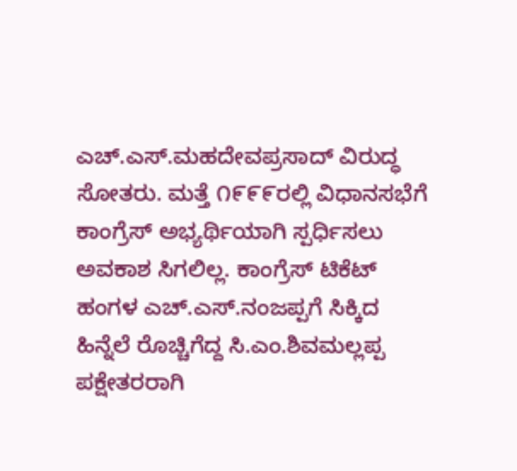ಎಚ್.ಎಸ್.ಮಹದೇವಪ್ರಸಾದ್ ವಿರುದ್ಧ ಸೋತರು. ಮತ್ತೆ ೧೯೯೯ರಲ್ಲಿ ವಿಧಾನಸಭೆಗೆ ಕಾಂಗ್ರೆಸ್ ಅಭ್ಯರ್ಥಿಯಾಗಿ ಸ್ಪರ್ಧಿಸಲು ಅವಕಾಶ ಸಿಗಲಿಲ್ಲ. ಕಾಂಗ್ರೆಸ್ ಟಿಕೆಟ್ ಹಂಗಳ ಎಚ್.ಎಸ್.ನಂಜಪ್ಪಗೆ ಸಿಕ್ಕಿದ ಹಿನ್ನೆಲೆ ರೊಚ್ಚಿಗೆದ್ದ ಸಿ.ಎಂ.ಶಿವಮಲ್ಲಪ್ಪ ಪಕ್ಷೇತರರಾಗಿ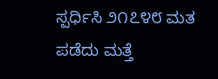ಸ್ಪರ್ಧಿಸಿ ೨೧೭೪೮ ಮತ ಪಡೆದು ಮತ್ತೆ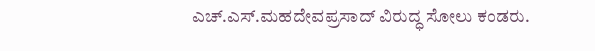ಎಚ್.ಎಸ್.ಮಹದೇವಪ್ರಸಾದ್ ವಿರುದ್ಧ ಸೋಲು ಕಂಡರು.